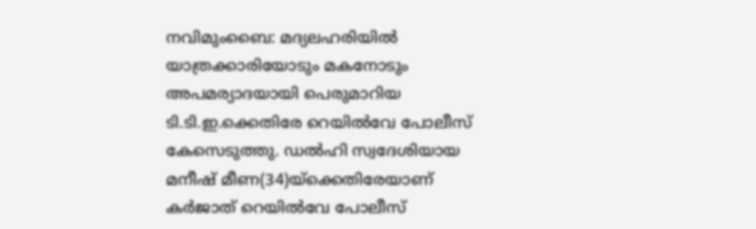നവിമുംബൈ: മദ്യലഹരിയിൽ യാത്രക്കാരിയോടും മകനോടും അപമര്യാദയായി പെരുമാറിയ ടി.ടി.ഇ.ക്കെതിരേ റെയിൽവേ പോലീസ് കേസെടുത്തു. ഡൽഹി സ്വദേശിയായ മനീഷ് മീണ(34)യ്ക്കെതിരേയാണ് കർജാത് റെയിൽവേ പോലീസ്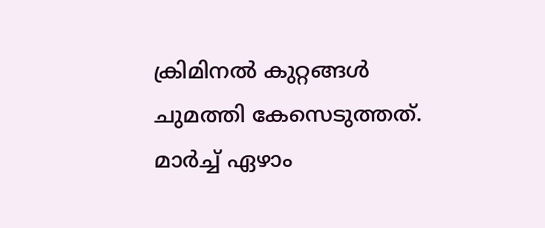ക്രിമിനൽ കുറ്റങ്ങൾ ചുമത്തി കേസെടുത്തത്.
മാർച്ച് ഏഴാം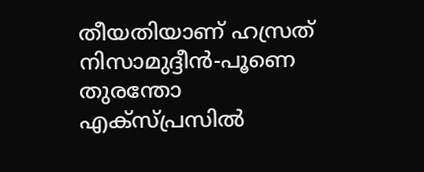തീയതിയാണ് ഹസ്രത് നിസാമുദ്ദീൻ-പൂണെ തുരന്തോ എക്സ്പ്രസിൽ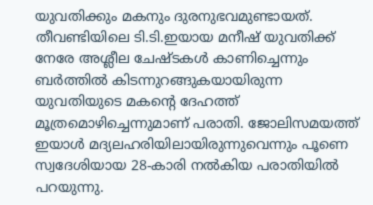യുവതിക്കും മകനും ദുരനുഭവമുണ്ടായത്. തീവണ്ടിയിലെ ടി.ടി.ഇയായ മനീഷ് യുവതിക്ക് നേരേ അശ്ലീല ചേഷ്ടകൾ കാണിച്ചെന്നും ബർത്തിൽ കിടന്നുറങ്ങുകയായിരുന്ന യുവതിയുടെ മകന്റെ ദേഹത്ത് മൂത്രമൊഴിച്ചെന്നുമാണ് പരാതി. ജോലിസമയത്ത് ഇയാൾ മദ്യലഹരിയിലായിരുന്നുവെന്നും പൂണെ സ്വദേശിയായ 28-കാരി നൽകിയ പരാതിയിൽ പറയുന്നു.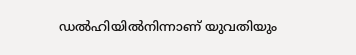ഡൽഹിയിൽനിന്നാണ് യുവതിയും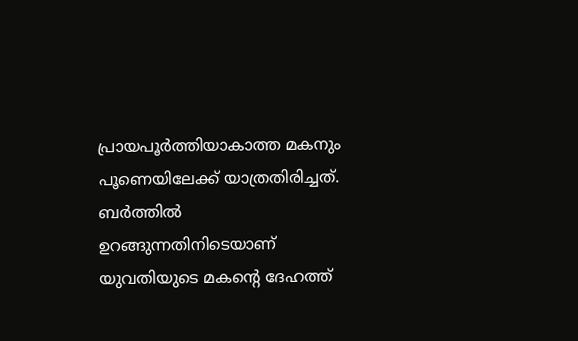പ്രായപൂർത്തിയാകാത്ത മകനും പൂണെയിലേക്ക് യാത്രതിരിച്ചത്. ബർത്തിൽ ഉറങ്ങുന്നതിനിടെയാണ് യുവതിയുടെ മകന്റെ ദേഹത്ത്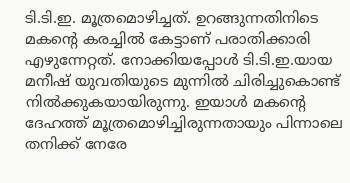ടി.ടി.ഇ. മൂത്രമൊഴിച്ചത്. ഉറങ്ങുന്നതിനിടെ മകന്റെ കരച്ചിൽ കേട്ടാണ് പരാതിക്കാരി എഴുന്നേറ്റത്. നോക്കിയപ്പോൾ ടി.ടി.ഇ.യായ മനീഷ് യുവതിയുടെ മുന്നിൽ ചിരിച്ചുകൊണ്ട് നിൽക്കുകയായിരുന്നു. ഇയാൾ മകന്റെ ദേഹത്ത് മൂത്രമൊഴിച്ചിരുന്നതായും പിന്നാലെ തനിക്ക് നേരേ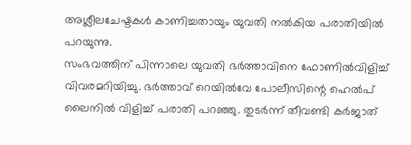അശ്ലീലചേഷ്ടകൾ കാണിച്ചതായും യുവതി നൽകിയ പരാതിയിൽ പറയുന്നു.
സംഭവത്തിന് പിന്നാലെ യുവതി ഭർത്താവിനെ ഫോണിൽവിളിച്ച് വിവരമറിയിച്ചു. ഭർത്താവ് റെയിൽവേ പോലീസിന്റെ ഹെൽപ് ലൈനിൽ വിളിച്ച് പരാതി പറഞ്ഞു. തുടർന്ന് തീവണ്ടി കർജാത്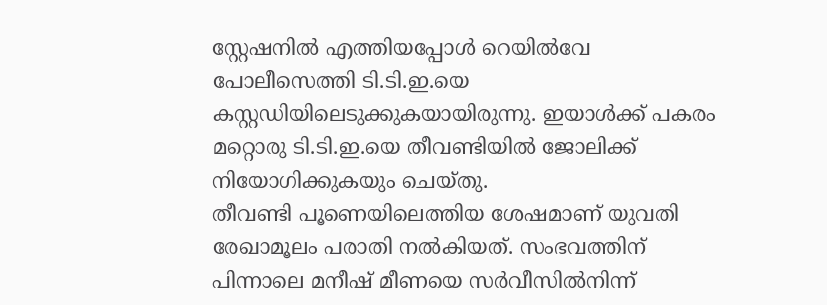സ്റ്റേഷനിൽ എത്തിയപ്പോൾ റെയിൽവേ പോലീസെത്തി ടി.ടി.ഇ.യെ കസ്റ്റഡിയിലെടുക്കുകയായിരുന്നു. ഇയാൾക്ക് പകരം മറ്റൊരു ടി.ടി.ഇ.യെ തീവണ്ടിയിൽ ജോലിക്ക് നിയോഗിക്കുകയും ചെയ്തു.
തീവണ്ടി പൂണെയിലെത്തിയ ശേഷമാണ് യുവതി രേഖാമൂലം പരാതി നൽകിയത്. സംഭവത്തിന് പിന്നാലെ മനീഷ് മീണയെ സർവീസിൽനിന്ന്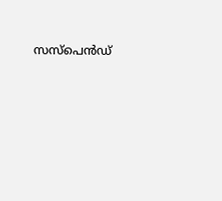സസ്പെൻഡ്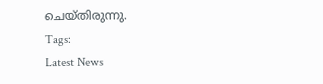ചെയ്തിരുന്നു.
Tags:
Latest News